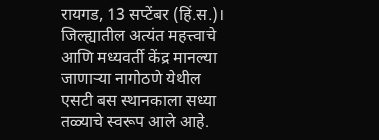रायगड, 13 सप्टेंबर (हिं.स.)। जिल्ह्यातील अत्यंत महत्त्वाचे आणि मध्यवर्ती केंद्र मानल्या जाणाऱ्या नागोठणे येथील एसटी बस स्थानकाला सध्या तळ्याचे स्वरूप आले आहे.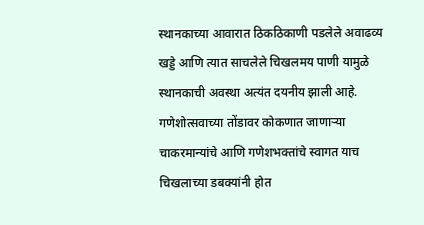स्थानकाच्या आवारात ठिकठिकाणी पडलेले अवाढव्य खड्डे आणि त्यात साचलेले चिखलमय पाणी यामुळे स्थानकाची अवस्था अत्यंत दयनीय झाली आहे. गणेशोत्सवाच्या तोंडावर कोकणात जाणाऱ्या चाकरमान्यांचे आणि गणेशभक्तांचे स्वागत याच चिखलाच्या डबक्यांनी होत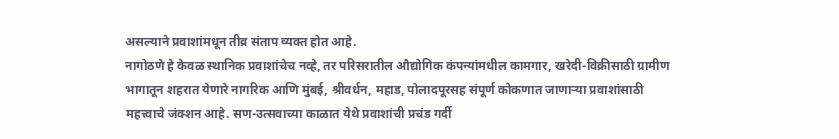असल्याने प्रवाशांमधून तीव्र संताप व्यक्त होत आहे.
नागोठणे हे केवळ स्थानिक प्रवाशांचेच नव्हे, तर परिसरातील औद्योगिक कंपन्यांमधील कामगार, खरेदी-विक्रीसाठी ग्रामीण भागातून शहरात येणारे नागरिक आणि मुंबई, श्रीवर्धन, महाड, पोलादपूरसह संपूर्ण कोकणात जाणाऱ्या प्रवाशांसाठी महत्त्वाचे जंक्शन आहे. सण-उत्सवाच्या काळात येथे प्रवाशांची प्रचंड गर्दी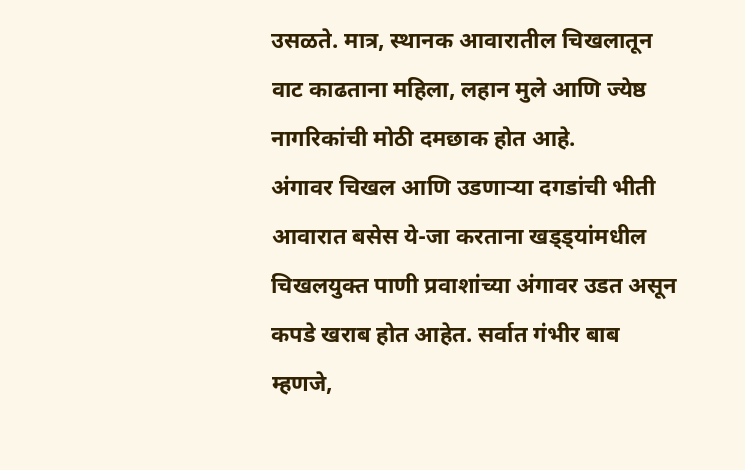उसळते. मात्र, स्थानक आवारातील चिखलातून वाट काढताना महिला, लहान मुले आणि ज्येष्ठ नागरिकांची मोठी दमछाक होत आहे.
अंगावर चिखल आणि उडणाऱ्या दगडांची भीती आवारात बसेस ये-जा करताना खड्ड्यांमधील चिखलयुक्त पाणी प्रवाशांच्या अंगावर उडत असून कपडे खराब होत आहेत. सर्वात गंभीर बाब म्हणजे,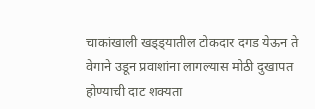चाकांखाली खड्ड्यातील टोकदार दगड येऊन ते वेगाने उडून प्रवाशांना लागल्यास मोठी दुखापत होण्याची दाट शक्यता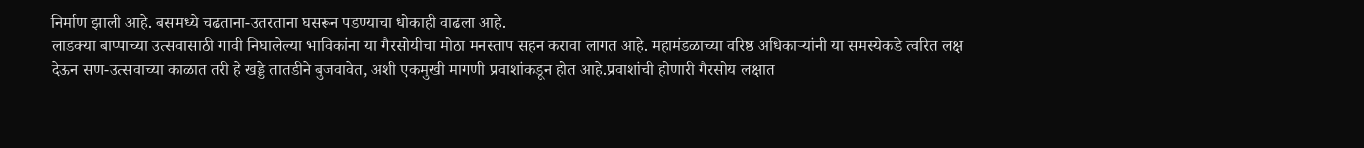निर्माण झाली आहे. बसमध्ये चढताना-उतरताना घसरून पडण्याचा धोकाही वाढला आहे.
लाडक्या बाप्पाच्या उत्सवासाठी गावी निघालेल्या भाविकांना या गैरसोयीचा मोठा मनस्ताप सहन करावा लागत आहे. महामंडळाच्या वरिष्ठ अधिकाऱ्यांनी या समस्येकडे त्वरित लक्ष देऊन सण-उत्सवाच्या काळात तरी हे खड्डे तातडीने बुजवावेत, अशी एकमुखी मागणी प्रवाशांकडून होत आहे.प्रवाशांची होणारी गैरसोय लक्षात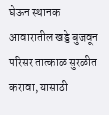घेऊन स्थानक आवारातील खड्डे बुजवून परिसर तात्काळ सुरळीत करावा, यासाठी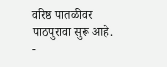वरिष्ठ पातळीवर पाठपुरावा सुरू आहे.
-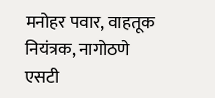मनोहर पवार, वाहतूक नियंत्रक, नागोठणे एसटी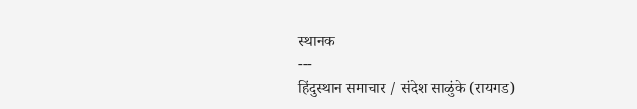स्थानक
---
हिंदुस्थान समाचार / संदेश साळुंके (रायगड)